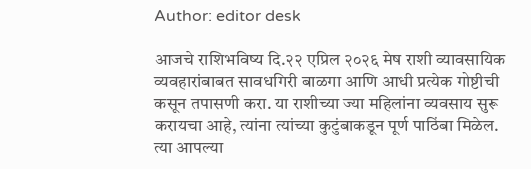Author: editor desk

आजचे राशिभविष्य दि.२२ एप्रिल २०२६ मेष राशी व्यावसायिक व्यवहारांबाबत सावधगिरी बाळगा आणि आधी प्रत्येक गोष्टीची कसून तपासणी करा. या राशीच्या ज्या महिलांना व्यवसाय सुरू करायचा आहे, त्यांना त्यांच्या कुटुंबाकडून पूर्ण पाठिंबा मिळेल. त्या आपल्या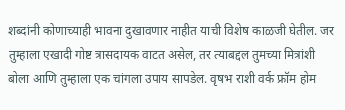शब्दांनी कोणाच्याही भावना दुखावणार नाहीत याची विशेष काळजी घेतील. जर तुम्हाला एखादी गोष्ट त्रासदायक वाटत असेल, तर त्याबद्दल तुमच्या मित्रांशी बोला आणि तुम्हाला एक चांगला उपाय सापडेल. वृषभ राशी वर्क फ्रॉम होम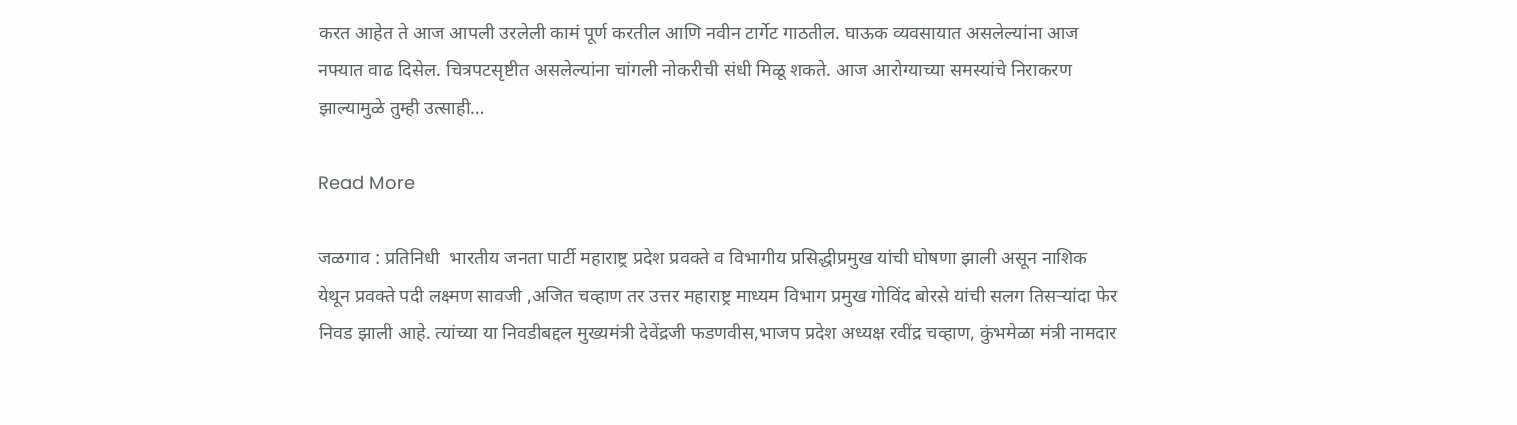करत आहेत ते आज आपली उरलेली कामं पूर्ण करतील आणि नवीन टार्गेट गाठतील. घाऊक व्यवसायात असलेल्यांना आज नफ्यात वाढ दिसेल. चित्रपटसृष्टीत असलेल्यांना चांगली नोकरीची संधी मिळू शकते. आज आरोग्याच्या समस्यांचे निराकरण झाल्यामुळे तुम्ही उत्साही…

Read More

जळगाव : प्रतिनिधी  भारतीय जनता पार्टी महाराष्ट्र प्रदेश प्रवक्ते व विभागीय प्रसिद्धीप्रमुख यांची घोषणा झाली असून नाशिक येथून प्रवक्ते पदी लक्ष्मण सावजी ,अजित चव्हाण तर उत्तर महाराष्ट्र माध्यम विभाग प्रमुख गोविंद बोरसे यांची सलग तिसऱ्यांदा फेर निवड झाली आहे. त्यांच्या या निवडीबद्दल मुख्यमंत्री देवेंद्रजी फडणवीस,भाजप प्रदेश अध्यक्ष रवींद्र चव्हाण, कुंभमेळा मंत्री नामदार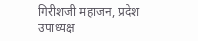गिरीशजी महाजन, प्रदेश उपाध्यक्ष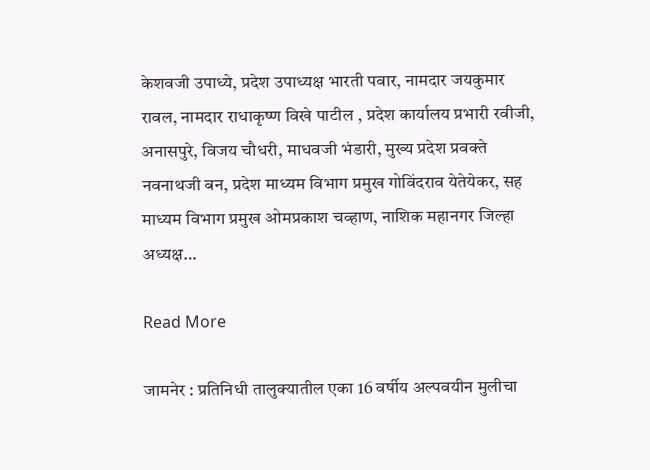केशवजी उपाध्ये, प्रदेश उपाध्यक्ष भारती पवार, नामदार जयकुमार रावल, नामदार राधाकृष्ण विखे पाटील , प्रदेश कार्यालय प्रभारी रवीजी, अनासपुरे, विजय चौधरी, माधवजी भंडारी, मुख्य प्रदेश प्रवक्ते नवनाथजी बन, प्रदेश माध्यम विभाग प्रमुख गोविंदराव येतेयेकर, सह माध्यम विभाग प्रमुख ओमप्रकाश चव्हाण, नाशिक महानगर जिल्हा अध्यक्ष…

Read More

जामनेर : प्रतिनिधी तालुक्यातील एका 16 वर्षीय अल्पवयीन मुलीचा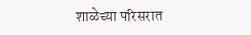शाळेच्या परिसरात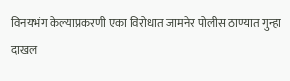विनयभंग केल्याप्रकरणी एका विरोधात जामनेर पोलीस ठाण्यात गुन्हा दाखल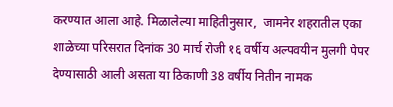करण्यात आला आहे. मिळालेल्या माहितीनुसार,  जामनेर शहरातील एका शाळेच्या परिसरात दिनांक 30 मार्च रोजी १६ वर्षीय अल्पवयीन मुलगी पेपर देण्यासाठी आली असता या ठिकाणी 38 वर्षीय नितीन नामक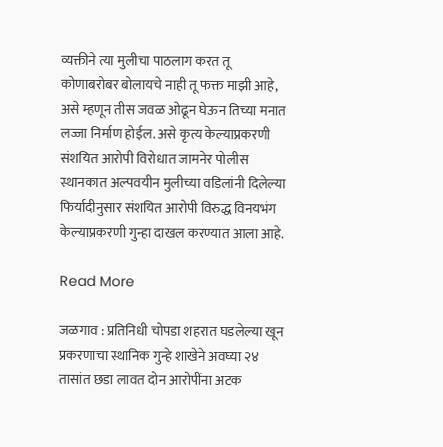व्यक्तीने त्या मुलीचा पाठलाग करत तू कोणाबरोबर बोलायचे नाही तू फक्त माझी आहे, असे म्हणून तीस जवळ ओढून घेऊन तिच्या मनात लज्जा निर्माण होईल. असे कृत्य केल्याप्रकरणी संशयित आरोपी विरोधात जामनेर पोलीस स्थानकात अल्पवयीन मुलीच्या वडिलांनी दिलेल्या फिर्यादीनुसार संशयित आरोपी विरुद्ध विनयभंग केल्याप्रकरणी गुन्हा दाखल करण्यात आला आहे.

Read More

जळगाव : प्रतिनिधी चोपडा शहरात घडलेल्या खून प्रकरणाचा स्थानिक गुन्हे शाखेने अवघ्या २४ तासांत छडा लावत दोन आरोपींना अटक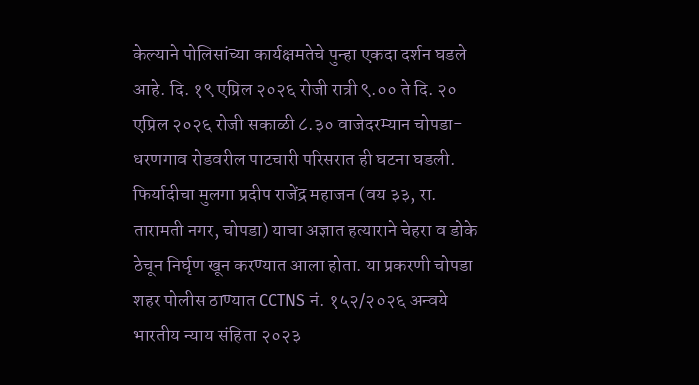केल्याने पोलिसांच्या कार्यक्षमतेचे पुन्हा एकदा दर्शन घडले आहे. दि. १९ एप्रिल २०२६ रोजी रात्री ९.०० ते दि. २० एप्रिल २०२६ रोजी सकाळी ८.३० वाजेदरम्यान चोपडा-धरणगाव रोडवरील पाटचारी परिसरात ही घटना घडली. फिर्यादीचा मुलगा प्रदीप राजेंद्र महाजन (वय ३३, रा. तारामती नगर, चोपडा) याचा अज्ञात हत्याराने चेहरा व डोके ठेचून निर्घृण खून करण्यात आला होता. या प्रकरणी चोपडा शहर पोलीस ठाण्यात CCTNS नं. १५२/२०२६ अन्वये भारतीय न्याय संहिता २०२३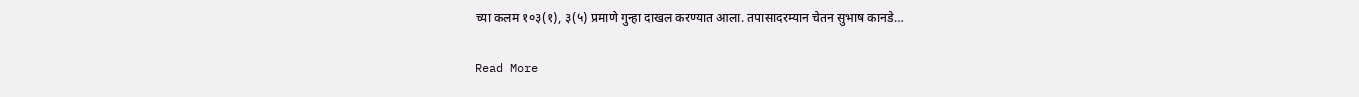च्या कलम १०३(१), ३(५) प्रमाणे गुन्हा दाखल करण्यात आला. तपासादरम्यान चेतन सुभाष कानडे…

Read More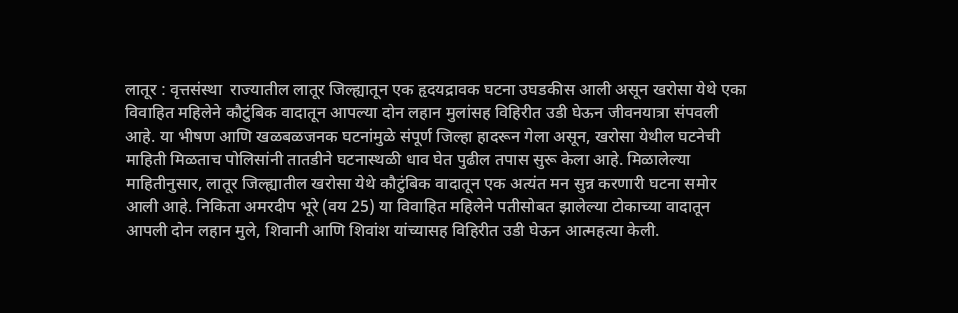लातूर : वृत्तसंस्था  राज्यातील लातूर जिल्ह्यातून एक हृदयद्रावक घटना उघडकीस आली असून खरोसा येथे एका विवाहित महिलेने कौटुंबिक वादातून आपल्या दोन लहान मुलांसह विहिरीत उडी घेऊन जीवनयात्रा संपवली आहे. या भीषण आणि खळबळजनक घटनांमुळे संपूर्ण जिल्हा हादरून गेला असून, खरोसा येथील घटनेची माहिती मिळताच पोलिसांनी तातडीने घटनास्थळी धाव घेत पुढील तपास सुरू केला आहे. मिळालेल्या माहितीनुसार, लातूर जिल्ह्यातील खरोसा येथे कौटुंबिक वादातून एक अत्यंत मन सुन्न करणारी घटना समोर आली आहे. निकिता अमरदीप भूरे (वय 25) या विवाहित महिलेने पतीसोबत झालेल्या टोकाच्या वादातून आपली दोन लहान मुले, शिवानी आणि शिवांश यांच्यासह विहिरीत उडी घेऊन आत्महत्या केली.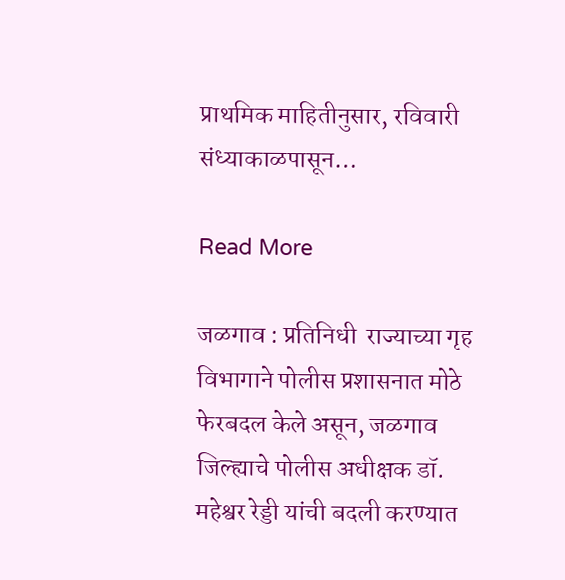प्राथमिक माहितीनुसार, रविवारी संध्याकाळपासून…

Read More

जळगाव : प्रतिनिधी  राज्याच्या गृह विभागाने पोलीस प्रशासनात मोठे फेरबदल केले असून, जळगाव जिल्ह्याचे पोलीस अधीक्षक डॉ. महेश्वर रेड्डी यांची बदली करण्यात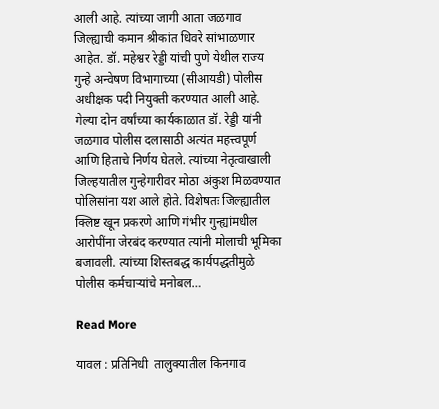आली आहे. त्यांच्या जागी आता जळगाव जिल्ह्याची कमान श्रीकांत धिवरे सांभाळणार आहेत. डॉ. महेश्वर रेड्डी यांची पुणे येथील राज्य गुन्हे अन्वेषण विभागाच्या (सीआयडी) पोलीस अधीक्षक पदी नियुक्ती करण्यात आली आहे. गेल्या दोन वर्षांच्या कार्यकाळात डॉ. रेड्डी यांनी जळगाव पोलीस दलासाठी अत्यंत महत्त्वपूर्ण आणि हिताचे निर्णय घेतले. त्यांच्या नेतृत्वाखाली जिल्हयातील गुन्हेगारीवर मोठा अंकुश मिळवण्यात पोलिसांना यश आले होते. विशेषतः जिल्ह्यातील क्लिष्ट खून प्रकरणे आणि गंभीर गुन्ह्यांमधील आरोपींना जेरबंद करण्यात त्यांनी मोलाची भूमिका बजावली. त्यांच्या शिस्तबद्ध कार्यपद्धतीमुळे पोलीस कर्मचाऱ्यांचे मनोबल…

Read More

यावल : प्रतिनिधी  तालुक्यातील किनगाव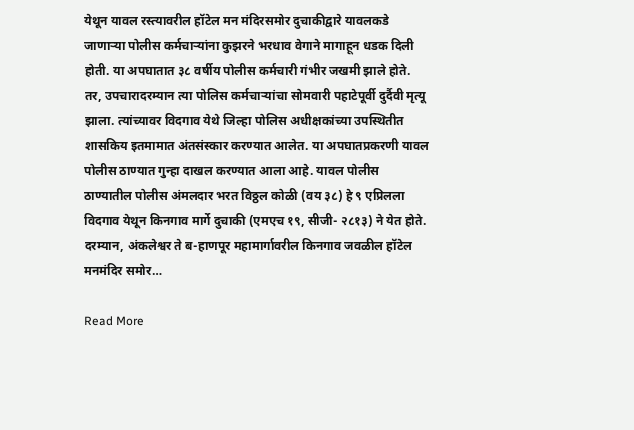येथून यावल रस्त्यावरील हॉटेल मन मंदिरसमोर दुचाकीद्वारे यावलकडे जाणाऱ्या पोलीस कर्मचाऱ्यांना कुझरने भरधाव वेगाने मागाहून धडक दिली होती. या अपघातात ३८ वर्षीय पोलीस कर्मचारी गंभीर जखमी झाले होते. तर, उपचारादरम्यान त्या पोलिस कर्मचाऱ्यांचा सोमवारी पहाटेपूर्वी दुर्दैवी मृत्यू झाला. त्यांच्यावर विदगाव येथे जिल्हा पोलिस अधीक्षकांच्या उपस्थितीत शासकिय इतमामात अंतसंस्कार करण्यात आलेत. या अपघातप्रकरणी यावल पोलीस ठाण्यात गुन्हा दाखल करण्यात आला आहे. यावल पोलीस ठाण्यातील पोलीस अंमलदार भरत विठ्ठल कोळी (वय ३८) हे ९ एप्रिलला विदगाव येथून किनगाव मार्गे दुचाकी (एमएच १९, सीजी- २८१३) ने येत होते. दरम्यान, अंकलेश्वर ते ब-हाणपूर महामार्गावरील किनगाव जवळील हॉटेल मनमंदिर समोर…

Read More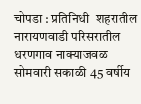चोपडा : प्रतिनिधी  शहरातील नारायणवाडी परिसरातील धरणगाव नाक्याजवळ सोमवारी सकाळी 45 वर्षीय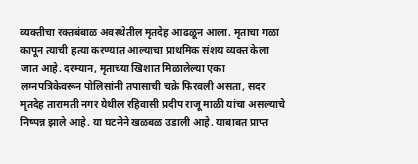व्यक्तीचा रक्तबंबाळ अवस्थेतील मृतदेह आढळून आला. मृताचा गळा कापून त्याची हत्या करण्यात आल्याचा प्राथमिक संशय व्यक्त केला जात आहे. दरम्यान, मृताच्या खिशात मिळालेल्या एका लग्नपत्रिकेवरून पोलिसांनी तपासाची चक्रे फिरवली असता, सदर मृतदेह तारामती नगर येथील रहिवासी प्रदीप राजू माळी यांचा असल्याचे निष्पन्न झाले आहे. या घटनेने खळबळ उडाली आहे. याबाबत प्राप्त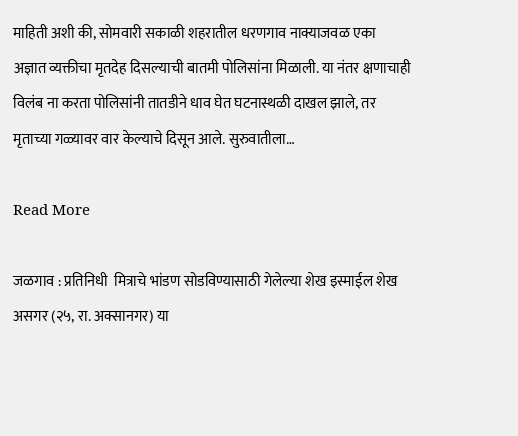माहिती अशी की, सोमवारी सकाळी शहरातील धरणगाव नाक्याजवळ एका अज्ञात व्यक्तीचा मृतदेह दिसल्याची बातमी पोलिसांना मिळाली. या नंतर क्षणाचाही विलंब ना करता पोलिसांनी तातडीने धाव घेत घटनास्थळी दाखल झाले, तर मृताच्या गळ्यावर वार केल्याचे दिसून आले. सुरुवातीला…

Read More

जळगाव : प्रतिनिधी  मित्राचे भांडण सोडविण्यासाठी गेलेल्या शेख इस्माईल शेख असगर (२५, रा. अक्सानगर) या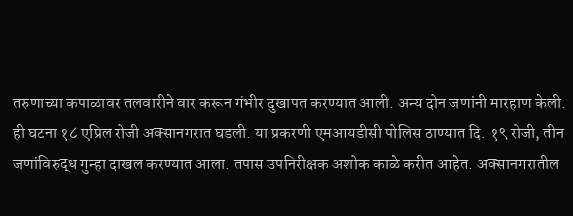तरुणाच्या कपाळावर तलवारीने वार करून गंभीर दुखापत करण्यात आली. अन्य दोन जणांनी मारहाण केली. ही घटना १८ एप्रिल रोजी अक्सानगरात घडली. या प्रकरणी एमआयडीसी पोलिस ठाण्यात दि. १९ रोजी, तीन जणांविरुद्ध गुन्हा दाखल करण्यात आला. तपास उपनिरीक्षक अशोक काळे करीत आहेत. अक्सानगरातील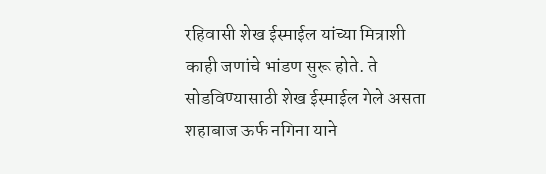रहिवासी शेख ईस्माईल यांच्या मित्राशी काही जणांचे भांडण सुरू होते. ते सोडविण्यासाठी शेख ईस्माईल गेले असता शहाबाज ऊर्फ नगिना याने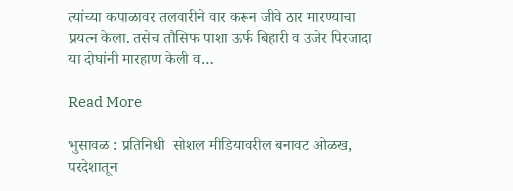त्यांच्या कपाळावर तलवारीने वार करून जीवे ठार मारण्याचा प्रयत्न केला. तसेच तौसिफ पाशा ऊर्फ बिहारी व उजेर पिरजादा या दोघांनी मारहाण केली व…

Read More

भुसावळ : प्रतिनिधी  सोशल मीडियावरील बनावट ओळख, परदेशातून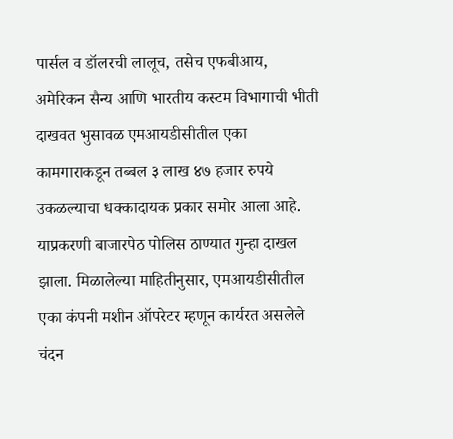पार्सल व डॉलरची लालूच, तसेच एफबीआय, अमेरिकन सैन्य आणि भारतीय कस्टम विभागाची भीती दाखवत भुसावळ एमआयडीसीतील एका कामगाराकडून तब्बल ३ लाख ४७ हजार रुपये उकळल्याचा धक्कादायक प्रकार समोर आला आहे. याप्रकरणी बाजारपेठ पोलिस ठाण्यात गुन्हा दाखल झाला. मिळालेल्या माहितीनुसार, एमआयडीसीतील एका कंपनी मशीन ऑपरेटर म्हणून कार्यरत असलेले चंदन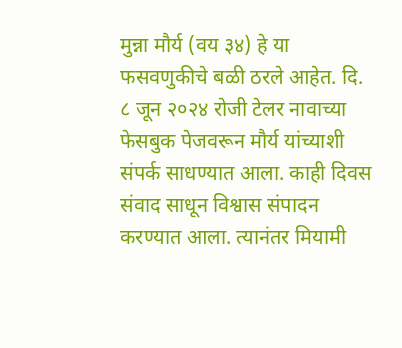मुन्ना मौर्य (वय ३४) हे या फसवणुकीचे बळी ठरले आहेत. दि. ८ जून २०२४ रोजी टेलर नावाच्या फेसबुक पेजवरून मौर्य यांच्याशी संपर्क साधण्यात आला. काही दिवस संवाद साधून विश्वास संपादन करण्यात आला. त्यानंतर मियामी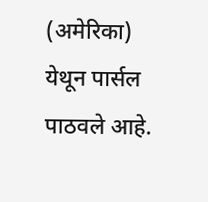(अमेरिका) येथून पार्सल पाठवले आहे.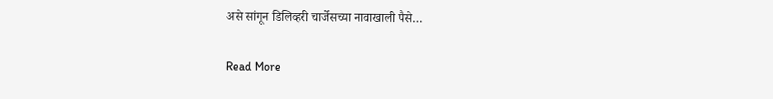असे सांगून डिलिव्हरी चार्जेसच्या नावाखाली पैसे…

Read More